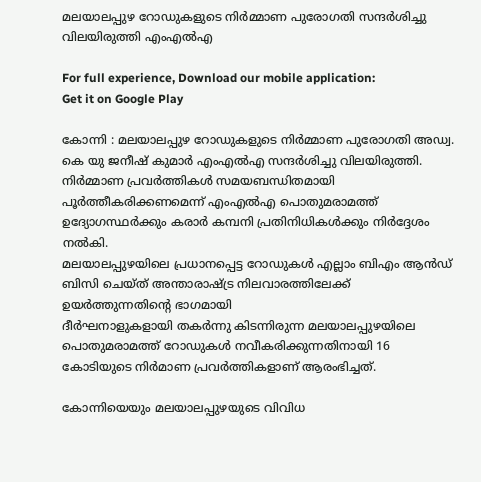മലയാലപ്പുഴ റോഡുകളുടെ നിർമ്മാണ പുരോഗതി സന്ദർശിച്ചു വിലയിരുത്തി എംഎൽഎ

For full experience, Download our mobile application:
Get it on Google Play

കോന്നി : മലയാലപ്പുഴ റോഡുകളുടെ നിർമ്മാണ പുരോഗതി അഡ്വ. കെ യു ജനീഷ് കുമാർ എംഎൽഎ സന്ദർശിച്ചു വിലയിരുത്തി. നിർമ്മാണ പ്രവർത്തികൾ സമയബന്ധിതമായി പൂർത്തീകരിക്കണമെന്ന് എംഎൽഎ പൊതുമരാമത്ത് ഉദ്യോഗസ്ഥർക്കും കരാർ കമ്പനി പ്രതിനിധികൾക്കും നിർദ്ദേശം നൽകി.
മലയാലപ്പുഴയിലെ പ്രധാനപ്പെട്ട റോഡുകള്‍ എല്ലാം ബിഎം ആന്‍ഡ് ബിസി ചെയ്ത് അന്താരാഷ്ട്ര നിലവാരത്തിലേക്ക് ഉയര്‍ത്തുന്നതിന്റെ ഭാഗമായി
ദീര്‍ഘനാളുകളായി തകര്‍ന്നു കിടന്നിരുന്ന മലയാലപ്പുഴയിലെ പൊതുമരാമത്ത് റോഡുകള്‍ നവീകരിക്കുന്നതിനായി 16 കോടിയുടെ നിര്‍മാണ പ്രവര്‍ത്തികളാണ് ആരംഭിച്ചത്.

കോന്നിയെയും മലയാലപ്പുഴയുടെ വിവിധ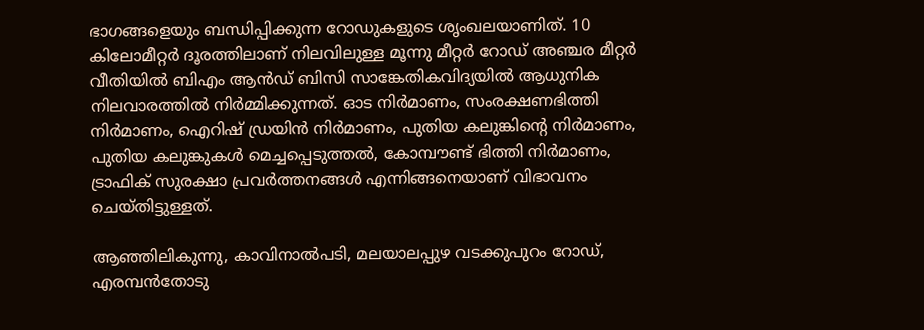ഭാഗങ്ങളെയും ബന്ധിപ്പിക്കുന്ന റോഡുകളുടെ ശൃംഖലയാണിത്. 10 കിലോമീറ്റര്‍ ദൂരത്തിലാണ് നിലവിലുള്ള മൂന്നു മീറ്റര്‍ റോഡ് അഞ്ചര മീറ്റര്‍ വീതിയില്‍ ബിഎം ആന്‍ഡ് ബിസി സാങ്കേതികവിദ്യയില്‍ ആധുനിക നിലവാരത്തില്‍ നിര്‍മ്മിക്കുന്നത്. ഓട നിര്‍മാണം, സംരക്ഷണഭിത്തി നിര്‍മാണം, ഐറിഷ് ഡ്രയിന്‍ നിര്‍മാണം, പുതിയ കലുങ്കിന്റെ നിര്‍മാണം, പുതിയ കലുങ്കുകള്‍ മെച്ചപ്പെടുത്തല്‍, കോമ്പൗണ്ട് ഭിത്തി നിര്‍മാണം, ട്രാഫിക് സുരക്ഷാ പ്രവര്‍ത്തനങ്ങള്‍ എന്നിങ്ങനെയാണ് വിഭാവനം ചെയ്തിട്ടുള്ളത്.

ആഞ്ഞിലികുന്നു, കാവിനാൽപടി, മലയാലപ്പുഴ വടക്കുപുറം റോഡ്,
എരമ്പൻതോടു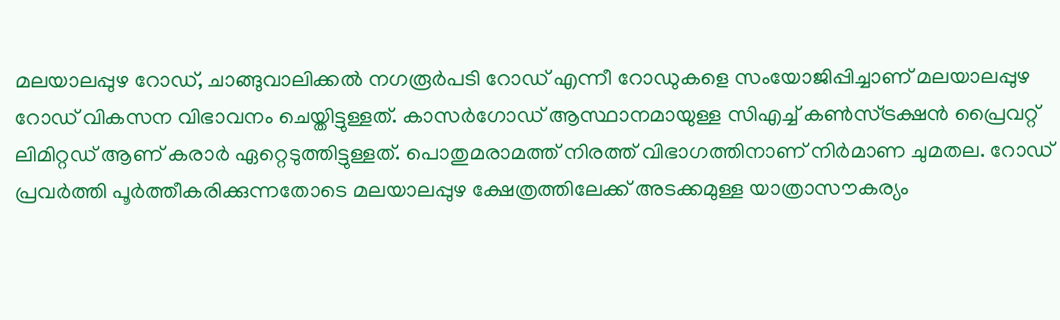മലയാലപ്പുഴ റോഡ്, ചാങ്ങുവാലിക്കൽ നഗരൂർപടി റോഡ് എന്നീ റോഡുകളെ സംയോജിപ്പിച്ചാണ് മലയാലപ്പുഴ റോഡ് വികസന വിഭാവനം ചെയ്തിട്ടുള്ളത്. കാസര്‍ഗോഡ് ആസ്ഥാനമായുള്ള സിഎച്ച് കണ്‍സ്ട്രക്ഷന്‍ പ്രൈവറ്റ് ലിമിറ്റഡ് ആണ് കരാര്‍ ഏറ്റെടുത്തിട്ടുള്ളത്. പൊതുമരാമത്ത് നിരത്ത് വിഭാഗത്തിനാണ് നിര്‍മാണ ചുമതല. റോഡ് പ്രവര്‍ത്തി പൂര്‍ത്തീകരിക്കുന്നതോടെ മലയാലപ്പുഴ ക്ഷേത്രത്തിലേക്ക് അടക്കമുള്ള യാത്രാസൗകര്യം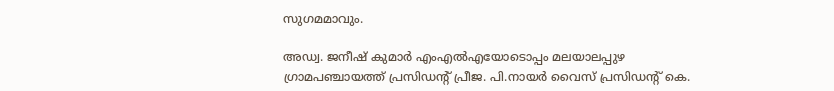സുഗമമാവും.

അഡ്വ. ജനീഷ് കുമാര്‍ എംഎല്‍എയോടൊപ്പം മലയാലപ്പുഴ ഗ്രാമപഞ്ചായത്ത് പ്രസിഡന്റ് പ്രീജ. പി.നായർ വൈസ് പ്രസിഡന്റ് കെ.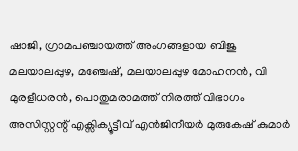ഷാജി, ഗ്രാമപഞ്ചായത്ത് അംഗങ്ങളായ ബിജു മലയാലപ്പുഴ, മഞ്ചേഷ്, മലയാലപ്പുഴ മോഹനന്‍, വി മുരളീധരൻ, പൊതുമരാമത്ത് നിരത്ത് വിഭാഗം അസിസ്റ്റന്റ് എക്സിക്യൂട്ടീവ് എൻജിനീയർ മുരുകേഷ് കുമാർ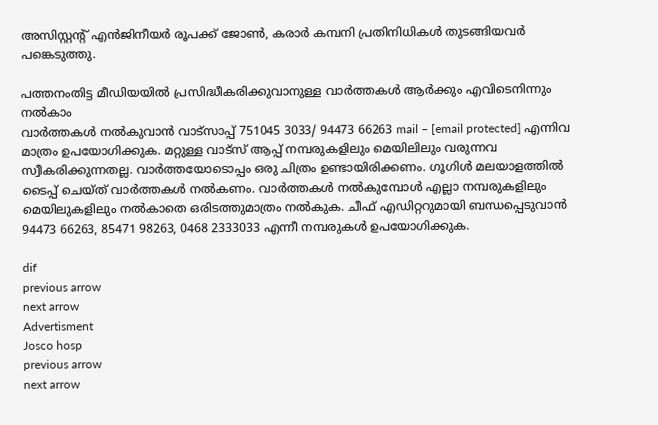അസിസ്റ്റന്റ് എൻജിനീയർ രൂപക്ക് ജോൺ, കരാർ കമ്പനി പ്രതിനിധികള്‍ തുടങ്ങിയവര്‍ പങ്കെടുത്തു.

പത്തനംതിട്ട മീഡിയയില്‍ പ്രസിദ്ധീകരിക്കുവാനുള്ള വാര്‍ത്തകള്‍ ആര്‍ക്കും എവിടെനിന്നും നല്‍കാം
വാര്‍ത്തകള്‍ നല്‍കുവാന്‍ വാട്സാപ്പ് 751045 3033/ 94473 66263 mail – [email protected] എന്നിവ മാത്രം ഉപയോഗിക്കുക. മറ്റുള്ള വാട്സ് ആപ്പ് നമ്പരുകളിലും മെയിലിലും വരുന്നവ സ്വീകരിക്കുന്നതല്ല. വാര്‍ത്തയോടൊപ്പം ഒരു ചിത്രം ഉണ്ടായിരിക്കണം. ഗൂഗിള്‍ മലയാളത്തില്‍ ടൈപ്പ് ചെയ്ത് വാര്‍ത്തകള്‍ നല്‍കണം. വാര്‍ത്തകള്‍ നല്‍കുമ്പോള്‍ എല്ലാ നമ്പരുകളിലും മെയിലുകളിലും നല്‍കാതെ ഒരിടത്തുമാത്രം നല്‍കുക. ചീഫ് എഡിറ്ററുമായി ബന്ധപ്പെടുവാന്‍  94473 66263, 85471 98263, 0468 2333033 എന്നീ നമ്പരുകള്‍ ഉപയോഗിക്കുക.

dif
previous arrow
next arrow
Advertisment
Josco hosp
previous arrow
next arrow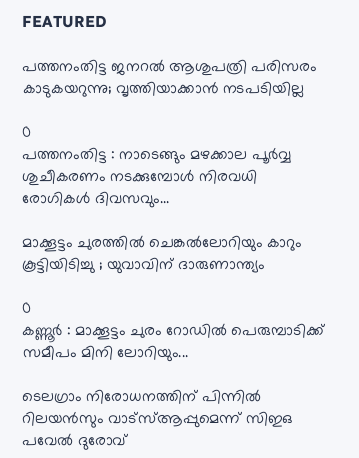FEATURED

പത്തനംതിട്ട ജനറല്‍ ആശുപത്രി പരിസരം കാടുകയറുന്നു; വൃത്തിയാക്കാന്‍ നടപടിയില്ല

0
പത്തനംതിട്ട : നാടെങ്ങും മഴക്കാല പൂര്‍വ്വ ശുചീകരണം നടക്കുമ്പോള്‍ നിരവധി രോഗികള്‍ ദിവസവും...

മാക്കൂട്ടം ചുരത്തില്‍ ചെങ്കല്‍ലോറിയും കാറും കൂട്ടിയിടിച്ചു ; യുവാവിന് ദാരുണാന്ത്യം

0
കണ്ണൂര്‍ : മാക്കൂട്ടം ചുരം റോഡില്‍ പെരുമ്പാടിക്ക് സമീപം മിനി ലോറിയും...

ടെലഗ്രാം നിരോധനത്തിന് പിന്നില്‍ റിലയന്‍സും വാട്സ്ആപ്പുമെന്ന് സിഇഒ പവേല്‍ ദുരോവ്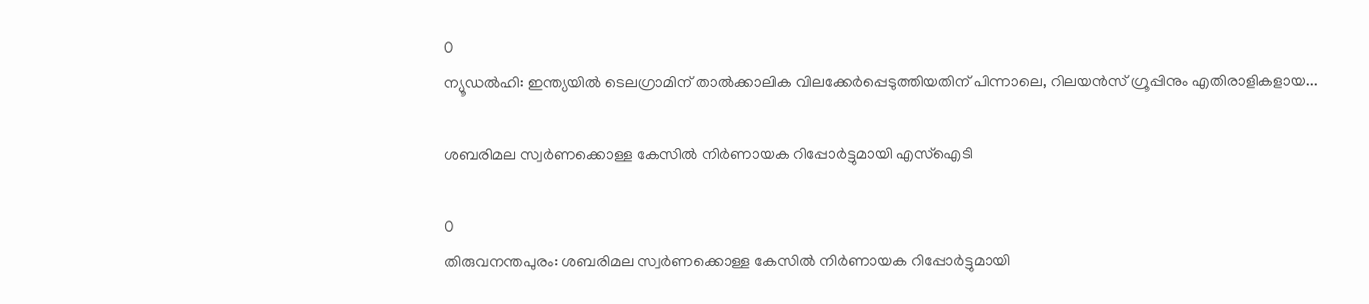0
ന്യൂഡല്‍ഹി: ഇന്ത്യയിൽ ടെലഗ്രാമിന് താൽക്കാലിക വിലക്കേർപ്പെടുത്തിയതിന് പിന്നാലെ, റിലയൻസ് ഗ്രൂപ്പിനും എതിരാളികളായ...

ശബരിമല സ്വർണക്കൊള്ള കേസിൽ നിർണായക റിപ്പോർട്ടുമായി എസ്ഐടി

0
തിരുവനന്തപുരം: ശബരിമല സ്വർണക്കൊള്ള കേസിൽ നിർണായക റിപ്പോർട്ടുമായി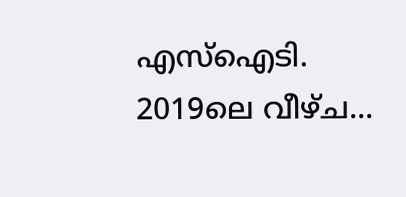എസ്ഐടി. 2019ലെ വീഴ്ച...